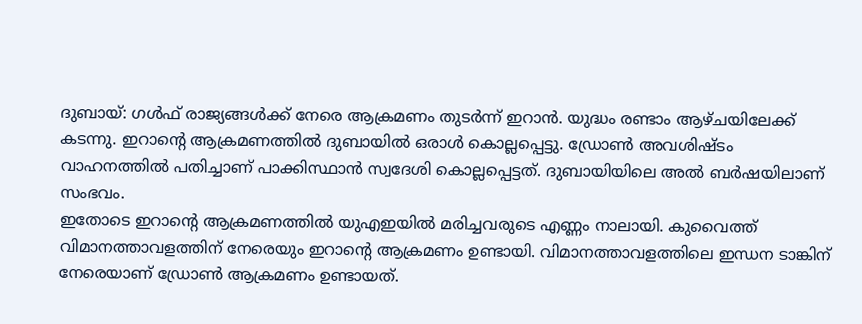ദുബായ്: ഗൾഫ് രാജ്യങ്ങൾക്ക് നേരെ ആക്രമണം തുടർന്ന് ഇറാൻ. യുദ്ധം രണ്ടാം ആഴ്ചയിലേക്ക് കടന്നു. ഇറാന്റെ ആക്രമണത്തിൽ ദുബായിൽ ഒരാൾ കൊല്ലപ്പെട്ടു. ഡ്രോൺ അവശിഷ്ടം വാഹനത്തിൽ പതിച്ചാണ് പാക്കിസ്ഥാൻ സ്വദേശി കൊല്ലപ്പെട്ടത്. ദുബായിയിലെ അൽ ബർഷയിലാണ് സംഭവം.
ഇതോടെ ഇറാന്റെ ആക്രമണത്തിൽ യുഎഇയിൽ മരിച്ചവരുടെ എണ്ണം നാലായി. കുവൈത്ത് വിമാനത്താവളത്തിന് നേരെയും ഇറാന്റെ ആക്രമണം ഉണ്ടായി. വിമാനത്താവളത്തിലെ ഇന്ധന ടാങ്കിന് നേരെയാണ് ഡ്രോൺ ആക്രമണം ഉണ്ടായത്.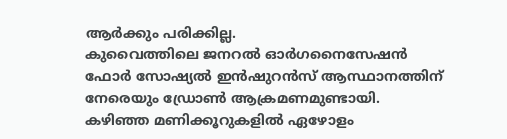ആർക്കും പരിക്കില്ല.
കുവൈത്തിലെ ജനറൽ ഓർഗനൈസേഷൻ ഫോർ സോഷ്യൽ ഇൻഷുറൻസ് ആസ്ഥാനത്തിന് നേരെയും ഡ്രോൺ ആക്രമണമുണ്ടായി. കഴിഞ്ഞ മണിക്കൂറുകളിൽ ഏഴോളം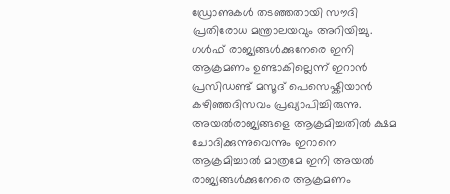ഡ്രോണുകൾ തടഞ്ഞതായി സൗദി പ്രതിരോധ മന്ത്രാലയവും അറിയിച്ചു. ഗൾഫ് രാജ്യങ്ങൾക്കുനേരെ ഇനി ആക്രമണം ഉണ്ടാകില്ലെന്ന് ഇറാൻ പ്രസിഡണ്ട് മസൂദ് പെസെഷ്കിയാൻ കഴിഞ്ഞദിസവം പ്രഖ്യാപിച്ചിരുന്നു.
അയൽരാജ്യങ്ങളെ ആക്രമിച്ചതിൽ ക്ഷമ ചോദിക്കുന്നുവെന്നും ഇറാനെ ആക്രമിച്ചാൽ മാത്രമേ ഇനി അയൽ രാജ്യങ്ങൾക്കുനേരെ ആക്രമണം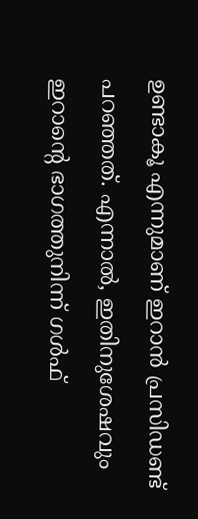ഉണ്ടാകൂ എന്നുമാണ് ഇറാൻ പ്രസിഡണ്ട് പറഞ്ഞത്. എന്നാൽ, ഇതിനുശേഷവും ഇറാന്റെ ഭാഗത്തുനിന്ന് ഗൾഫ്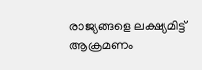രാജ്യങ്ങളെ ലക്ഷ്യമിട്ട് ആക്രമണം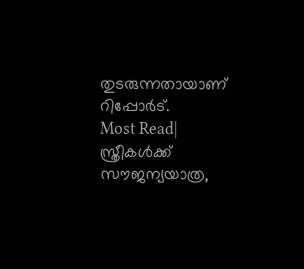തുടരുന്നതായാണ് റിപ്പോർട്.
Most Read| സ്ത്രീകൾക്ക് സൗജന്യയാത്ര,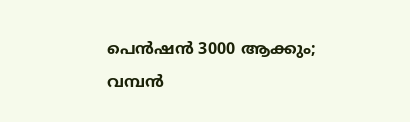പെൻഷൻ 3000 ആക്കും; വമ്പൻ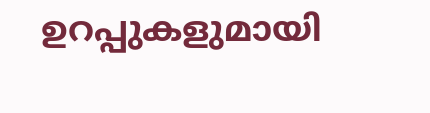ഉറപ്പുകളുമായി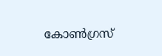കോൺഗ്രസ്